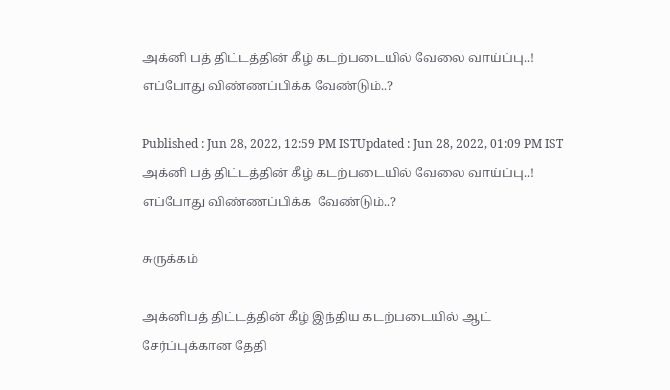அக்னி பத் திட்டத்தின் கீழ் கடற்படையில் வேலை வாய்ப்பு..! எப்போது விண்ணப்பிக்க வேண்டும்..?

Published : Jun 28, 2022, 12:59 PM ISTUpdated : Jun 28, 2022, 01:09 PM IST
அக்னி பத் திட்டத்தின் கீழ் கடற்படையில் வேலை வாய்ப்பு..! எப்போது விண்ணப்பிக்க  வேண்டும்..?

சுருக்கம்

அக்னிபத் திட்டத்தின் கீழ் இந்திய கடற்படையில் ஆட் சேர்ப்புக்கான தேதி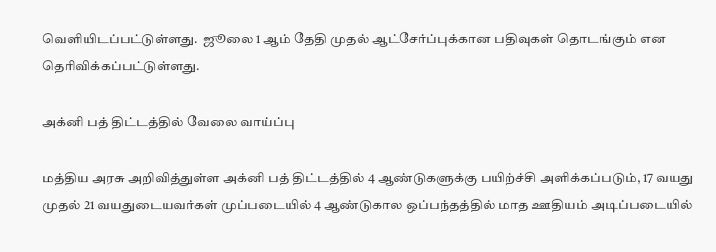வெளியிடப்பட்டுள்ளது.  ஜூலை 1 ஆம் தேதி முதல் ஆட்சேர்ப்புக்கான பதிவுகள் தொடங்கும் என தெரிவிக்கப்பட்டுள்ளது.

அக்னி பத் திட்டத்தில் வேலை வாய்ப்பு

மத்திய அரசு அறிவித்துள்ள அக்னி பத் திட்டத்தில் 4 ஆண்டுகளுக்கு பயிற்ச்சி அளிக்கப்படும், 17 வயது முதல் 21 வயதுடையவர்கள் முப்படையில் 4 ஆண்டுகால ஒப்பந்தத்தில் மாத ஊதியம் அடிப்படையில்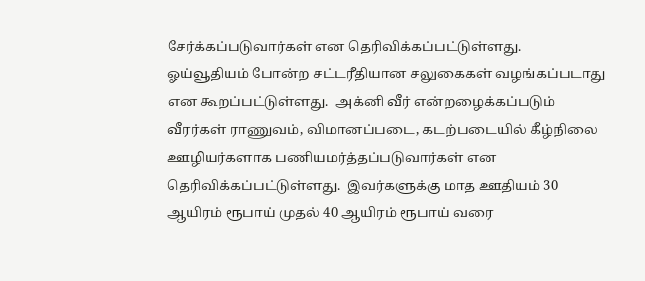சேர்க்கப்படுவார்கள் என தெரிவிக்கப்பட்டுள்ளது.  ஓய்வூதியம் போன்ற சட்டரீதியான சலுகைகள் வழங்கப்படாது என கூறப்பட்டுள்ளது.  அக்னி வீர் என்றழைக்கப்படும் வீரர்கள் ராணுவம், விமானப்படை, கடற்படையில் கீழ்நிலை ஊழியர்களாக பணியமர்த்தப்படுவார்கள் என தெரிவிக்கப்பட்டுள்ளது.  இவர்களுக்கு மாத ஊதியம் 30 ஆயிரம் ரூபாய் முதல் 40 ஆயிரம் ரூபாய் வரை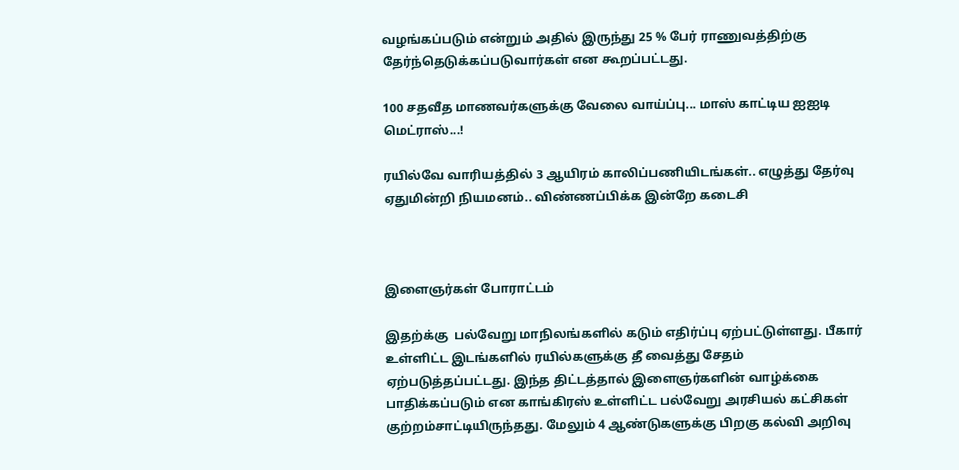வழங்கப்படும் என்றும் அதில் இருந்து 25 % பேர் ராணுவத்திற்கு தேர்ந்தெடுக்கப்படுவார்கள் என கூறப்பட்டது.

100 சதவீத மாணவர்களுக்கு வேலை வாய்ப்பு... மாஸ் காட்டிய ஐஐடி மெட்ராஸ்...!

ரயில்வே வாரியத்தில் 3 ஆயிரம் காலிப்பணியிடங்கள்.. எழுத்து தேர்வு ஏதுமின்றி நியமனம்.. விண்ணப்பிக்க இன்றே கடைசி



இளைஞர்கள் போராட்டம்

இதற்க்கு  பல்வேறு மாநிலங்களில் கடும் எதிர்ப்பு ஏற்பட்டுள்ளது. பீகார் உள்ளிட்ட இடங்களில் ரயில்களுக்கு தீ வைத்து சேதம் ஏற்படுத்தப்பட்டது. இந்த திட்டத்தால் இளைஞர்களின் வாழ்க்கை பாதிக்கப்படும் என காங்கிரஸ் உள்ளிட்ட பல்வேறு அரசியல் கட்சிகள் குற்றம்சாட்டியிருந்தது. மேலும் 4 ஆண்டுகளுக்கு பிறகு கல்வி அறிவு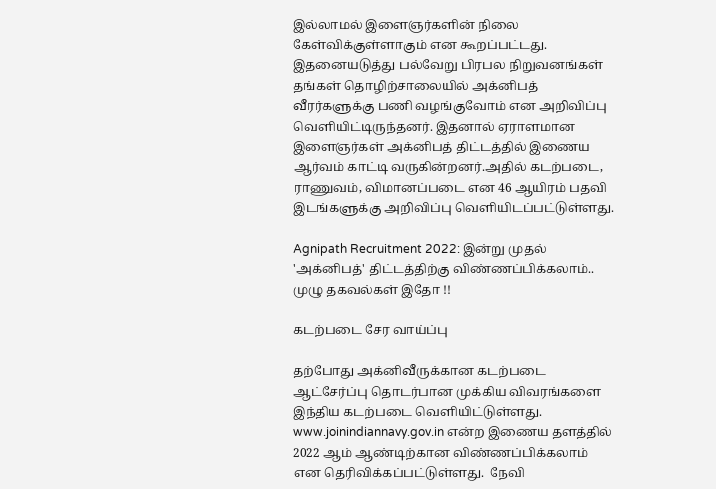இல்லாமல் இளைஞர்களின் நிலை கேள்விக்குள்ளாகும் என கூறப்பட்டது. இதனையடுத்து பல்வேறு பிரபல நிறுவனங்கள் தங்கள் தொழிற்சாலையில் அக்னிபத் வீரர்களுக்கு பணி வழங்குவோம் என அறிவிப்பு வெளியிட்டிருந்தனர். இதனால் ஏராளமான இளைஞர்கள் அக்னிபத் திட்டத்தில் இணைய ஆர்வம் காட்டி வருகின்றனர்.அதில் கடற்படை, ராணுவம், விமானப்படை என 46 ஆயிரம் பதவி இடங்களுக்கு அறிவிப்பு வெளியிடப்பட்டுள்ளது.

Agnipath Recruitment 2022: இன்று முதல் 'அக்னிபத்' திட்டத்திற்கு விண்ணப்பிக்கலாம்.. முழு தகவல்கள் இதோ !!

கடற்படை சேர வாய்ப்பு

தற்போது அக்னிவீருக்கான கடற்படை ஆட்சேர்ப்பு தொடர்பான முக்கிய விவரங்களை இந்திய கடற்படை வெளியிட்டுள்ளது. www.joinindiannavy.gov.in என்ற இணைய தளத்தில் 2022 ஆம் ஆண்டிற்கான விண்ணப்பிக்கலாம் என தெரிவிக்கப்பட்டுள்ளது.  நேவி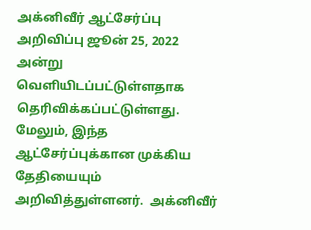அக்னிவீர் ஆட்சேர்ப்பு அறிவிப்பு ஜூன் 25, 2022 அன்று வெளியிடப்பட்டுள்ளதாக  தெரிவிக்கப்பட்டுள்ளது. மேலும், இந்த ஆட்சேர்ப்புக்கான முக்கிய தேதியையும் அறிவித்துள்ளனர்.  அக்னிவீர்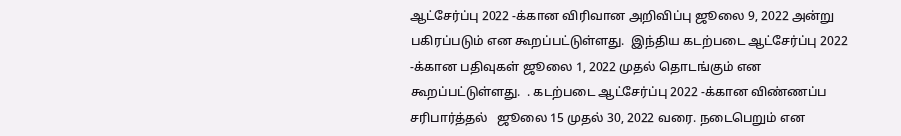ஆட்சேர்ப்பு 2022 -க்கான விரிவான அறிவிப்பு ஜூலை 9, 2022 அன்று பகிரப்படும் என கூறப்பட்டுள்ளது.  இந்திய கடற்படை ஆட்சேர்ப்பு 2022 -க்கான பதிவுகள் ஜூலை 1, 2022 முதல் தொடங்கும் என கூறப்பட்டுள்ளது.  . கடற்படை ஆட்சேர்ப்பு 2022 -க்கான விண்ணப்ப சரிபார்த்தல்   ஜூலை 15 முதல் 30, 2022 வரை. நடைபெறும் என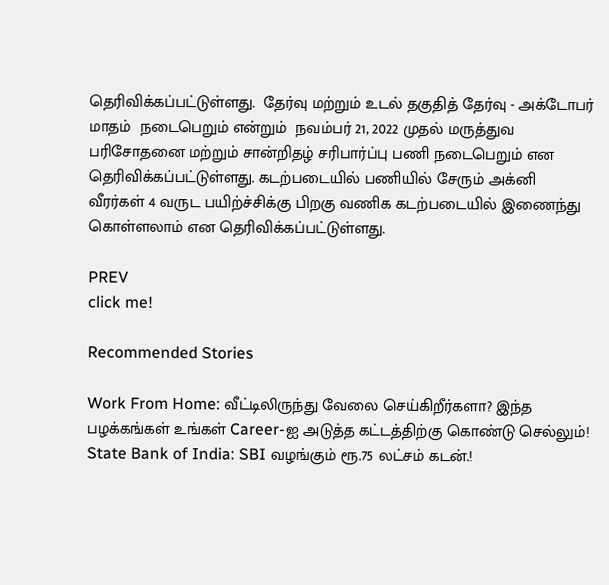தெரிவிக்கப்பட்டுள்ளது.  தேர்வு மற்றும் உடல் தகுதித் தேர்வு - அக்டோபர் மாதம்  நடைபெறும் என்றும்  நவம்பர் 21, 2022 முதல் மருத்துவ பரிசோதனை மற்றும் சான்றிதழ் சரிபார்ப்பு பணி நடைபெறும் என தெரிவிக்கப்பட்டுள்ளது. கடற்படையில் பணியில் சேரும் அக்னி வீரர்கள் 4 வருட பயிற்ச்சிக்கு பிறகு வணிக கடற்படையில் இணைந்து கொள்ளலாம் என தெரிவிக்கப்பட்டுள்ளது.

PREV
click me!

Recommended Stories

Work From Home: வீட்டிலிருந்து வேலை செய்கிறீர்களா? இந்த பழக்கங்கள் உங்கள் Career-ஐ அடுத்த கட்டத்திற்கு கொண்டு செல்லும்!
State Bank of India: SBI வழங்கும் ரூ.75 லட்சம் கடன்.!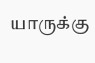யாருக்கு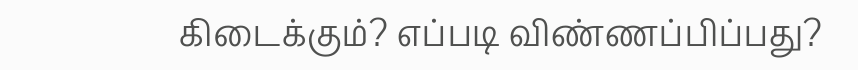கிடைக்கும்? எப்படி விண்ணப்பிப்பது?